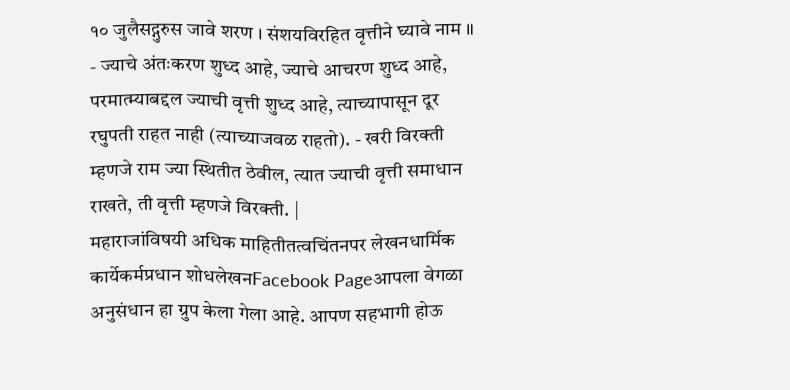१० जुलैसद्गुरुस जावे शरण । संशयविरहित वृत्तीने घ्यावे नाम ॥ - ज्याचे अंतःकरण शुध्द आहे, ज्याचे आचरण शुध्द आहे, परमात्म्याबद्दल ज्याची वृत्ती शुध्द आहे, त्याच्यापासून दूर रघुपती राहत नाही (त्याच्याजवळ राहतो). - खरी विरक्ती म्हणजे राम ज्या स्थितीत ठेवील, त्यात ज्याची वृत्ती समाधान राखते, ती वृत्ती म्हणजे विरक्ती. |
महाराजांविषयी अधिक माहितीतत्वचिंतनपर लेखनधार्मिक कार्येकर्मप्रधान शोधलेखनFacebook Pageआपला वेगळा अनुसंधान हा ग्रुप केला गेला आहे. आपण सहभागी होऊ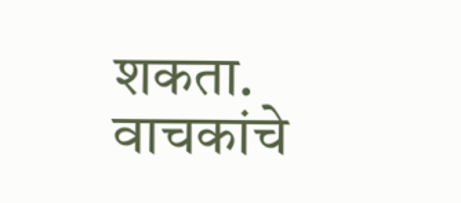शकता. वाचकांचे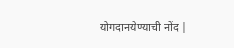योगदानयेण्याची नोंद |